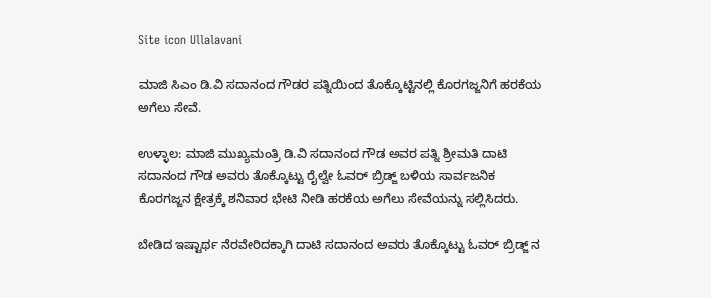Site icon Ullalavani

ಮಾಜಿ ಸಿಎಂ ಡಿ.ವಿ ಸದಾನಂದ ಗೌಡರ ಪತ್ನಿಯಿಂದ ತೊಕ್ಕೊಟ್ಟಿನಲ್ಲಿ ಕೊರಗಜ್ಜನಿಗೆ ಹರಕೆಯ ಅಗೆಲು ಸೇವೆ.

ಉಳ್ಳಾಲ: ಮಾಜಿ ಮುಖ್ಯಮಂತ್ರಿ ಡಿ.ವಿ ಸದಾನಂದ ಗೌಡ ಅವರ ಪತ್ನಿ ಶ್ರೀಮತಿ ದಾಟಿ ಸದಾನಂದ ಗೌಡ ಅವರು ತೊಕ್ಕೊಟ್ಟು ರೈಲ್ವೇ ಓವರ್ ಬ್ರಿಡ್ಜ್ ಬಳಿಯ ಸಾರ್ವಜನಿಕ ಕೊರಗಜ್ಜನ ಕ್ಷೇತ್ರಕ್ಕೆ ಶನಿವಾರ ಭೇಟಿ ನೀಡಿ ಹರಕೆಯ ಅಗೆಲು ಸೇವೆಯನ್ನು ಸಲ್ಲಿಸಿದರು.

ಬೇಡಿದ ಇಷ್ಟಾರ್ಥ ನೆರವೇರಿದಕ್ಕಾಗಿ ದಾಟಿ ಸದಾನಂದ ಅವರು ತೊಕ್ಕೊಟ್ಟು ಓವರ್ ಬ್ರಿಡ್ಜ್ ನ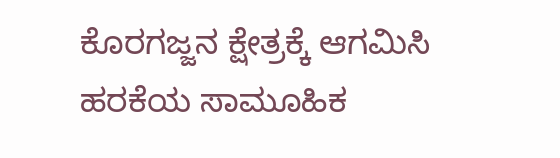ಕೊರಗಜ್ಜನ ಕ್ಷೇತ್ರಕ್ಕೆ ಆಗಮಿಸಿ ಹರಕೆಯ ಸಾಮೂಹಿಕ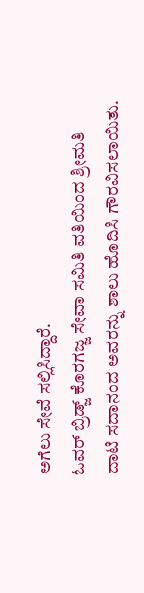ಅಗೆಲು ಸೇವೆ ಸಲ್ಲಿಸಿದ್ದಾರೆ.
ಓವರ್ ಬ್ರಿಡ್ಜ್ ಕೊರಗಜ್ಜ ಸೇವಾ ಸಮಿತಿ ವತಿಯಿಂದ ಶ್ರೀಮತಿ ದಾಟಿ ಸದಾನಂದ ಅವರನ್ನು ಶಾಲು ಹೊದಿಸಿ ಗೌರವಿಸಲಾಯಿತು.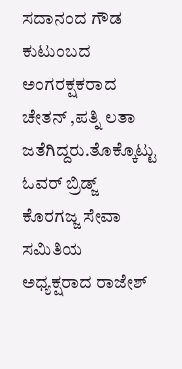ಸದಾನಂದ ಗೌಡ ಕುಟುಂಬದ ಅಂಗರಕ್ಷಕರಾದ ಚೇತನ್ ,ಪತ್ನಿ ಲತಾ ಜತೆಗಿದ್ದರು.ತೊಕ್ಕೊಟ್ಟು ಓವರ್ ಬ್ರಿಡ್ಜ್ ಕೊರಗಜ್ಜ ಸೇವಾ ಸಮಿತಿಯ ಅಧ್ಯಕ್ಷರಾದ ರಾಜೇಶ್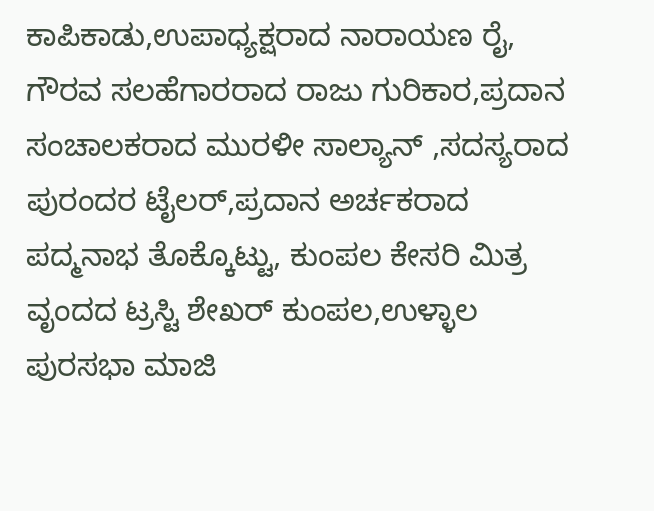ಕಾಪಿಕಾಡು,ಉಪಾಧ್ಯಕ್ಷರಾದ ನಾರಾಯಣ ರೈ, ಗೌರವ ಸಲಹೆಗಾರರಾದ ರಾಜು ಗುರಿಕಾರ,ಪ್ರದಾನ ಸಂಚಾಲಕರಾದ ಮುರಳೀ ಸಾಲ್ಯಾನ್ ,ಸದಸ್ಯರಾದ ಪುರಂದರ ಟೈಲರ್,ಪ್ರದಾನ ಅರ್ಚಕರಾದ ಪದ್ಮನಾಭ ತೊಕ್ಕೊಟ್ಟು, ಕುಂಪಲ ಕೇಸರಿ ಮಿತ್ರ ವೃಂದದ ಟ್ರಸ್ಟಿ ಶೇಖರ್ ಕುಂಪಲ,ಉಳ್ಳಾಲ ಪುರಸಭಾ ಮಾಜಿ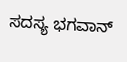ಸದಸ್ಯ ಭಗವಾನ್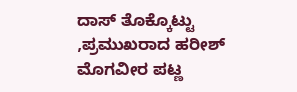ದಾಸ್ ತೊಕ್ಕೊಟ್ಟು ,ಪ್ರಮುಖರಾದ ಹರೀಶ್ ಮೊಗವೀರ ಪಟ್ಣ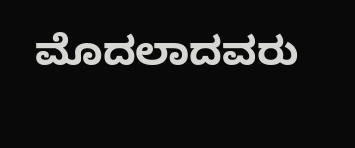ಮೊದಲಾದವರು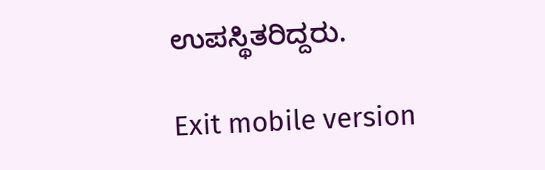ಉಪಸ್ಥಿತರಿದ್ದರು.

Exit mobile version